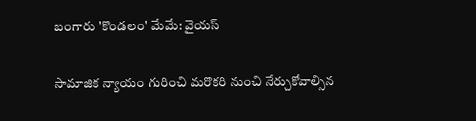బంగారు 'కొండలం' మేమే: వైయస్

సామాజిక న్యాయం గురించి మరొకరి నుంచి నేర్చుకోవాల్సిన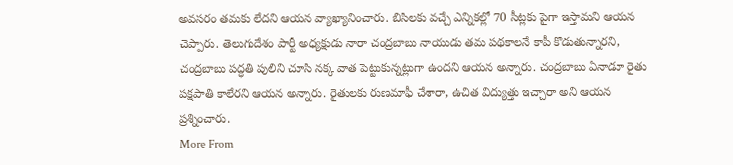అవసరం తమకు లేదని ఆయన వ్యాఖ్యానించారు. బిసిలకు వచ్చే ఎన్నికల్లో 70 సీట్లకు పైగా ఇస్తామని ఆయన చెప్పారు. తెలుగుదేశం పార్టీ అధ్యక్షుడు నారా చంద్రబాబు నాయుడు తమ పథకాలనే కాపీ కొడుతున్నారని, చంద్రబాబు పద్ధతి పులిని చూసి నక్క వాత పెట్టుకున్నట్లుగా ఉందని ఆయన అన్నారు. చంద్రబాబు ఏనాడూ రైతు పక్షపాతి కాలేరని ఆయన అన్నారు. రైతులకు రుణమాఫీ చేశారా, ఉచిత విద్యుత్తు ఇచ్చారా అని ఆయన ప్రశ్నించారు.
More From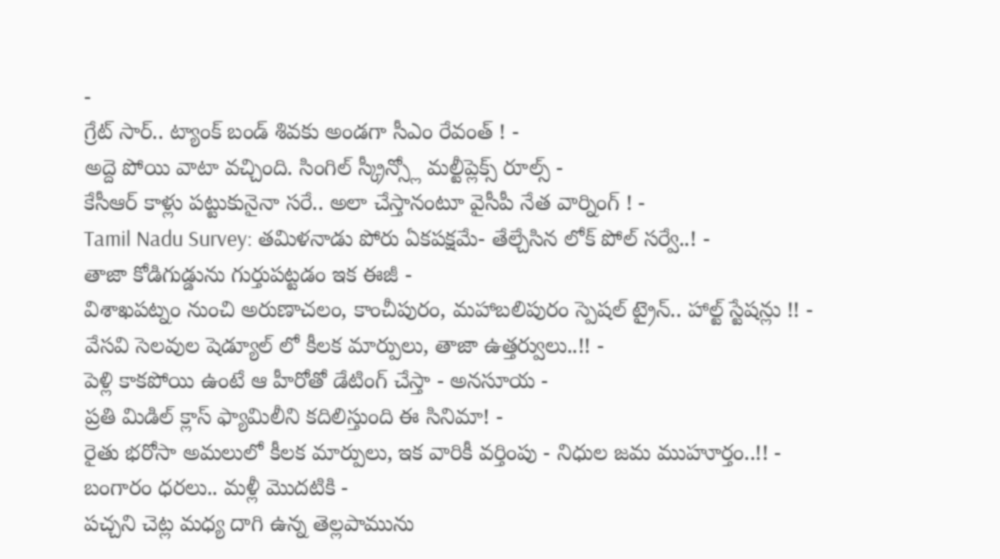-
గ్రేట్ సార్.. ట్యాంక్ బండ్ శివకు అండగా సీఎం రేవంత్ ! -
అద్దె పోయి వాటా వచ్చింది. సింగిల్ స్క్రీన్స్లో మల్టీప్లెక్స్ రూల్స్ -
కేసీఆర్ కాళ్లు పట్టుకునైనా సరే.. అలా చేస్తానంటూ వైసీపీ నేత వార్నింగ్ ! -
Tamil Nadu Survey: తమిళనాడు పోరు ఏకపక్షమే- తేల్చేసిన లోక్ పోల్ సర్వే..! -
తాజా కోడిగుడ్డును గుర్తుపట్టడం ఇక ఈజీ -
విశాఖపట్నం నుంచి అరుణాచలం, కాంచీపురం, మహాబలిపురం స్పెషల్ ట్రైన్.. హాల్ట్ స్టేషన్లు !! -
వేసవి సెలవుల షెడ్యూల్ లో కీలక మార్పులు, తాజా ఉత్తర్వులు..!! -
పెళ్లి కాకపోయి ఉంటే ఆ హీరోతో డేటింగ్ చేస్తా - అనసూయ -
ప్రతి మిడిల్ క్లాస్ ఫ్యామిలీని కదిలిస్తుంది ఈ సినిమా! -
రైతు భరోసా అమలులో కీలక మార్పులు, ఇక వారికీ వర్తింపు - నిధుల జమ ముహూర్తం..!! -
బంగారం ధరలు.. మళ్లీ మొదటికి -
పచ్చని చెట్ల మధ్య దాగి ఉన్న తెల్లపామును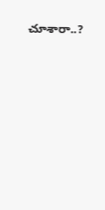చూశారా..?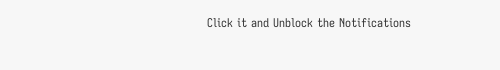Click it and Unblock the Notifications